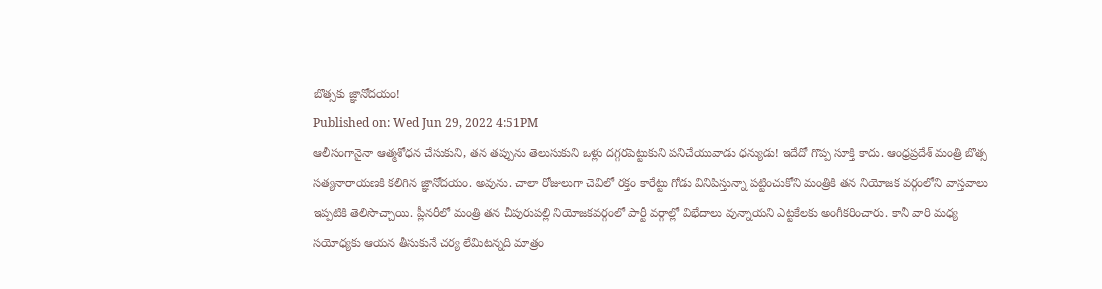బొత్సకు జ్ఞానోదయం!
Published on: Wed Jun 29, 2022 4:51PM
ఆలీసంగానైనా ఆత్మశోధన చేసుకుని, తన తప్పును తెలుసుకుని ఒళ్లు దగ్గరపెట్టుకుని పనిచేయువాడు ధన్యుడు! ఇదేదో గొప్ప సూక్తి కాదు. ఆంధ్రప్రదేశ్ మంత్రి బొత్స సత్యనారాయణకి కలిగిన జ్ఞానోదయం. అవును. చాలా రోజులుగా చెవిలో రక్తం కారేట్టు గోడు వినిపిస్తున్నా పట్టించుకోని మంత్రికి తన నియోజక వర్గంలోని వాస్తవాలు ఇప్పటికి తెలిసొచ్చాయి. ప్లీనరీలో మంత్రి తన చీపురుపల్లి నియోజకవర్గంలో పార్టీ వర్గాల్లో విభేదాలు వున్నాయని ఎట్టకేలకు అంగీకరించారు. కానీ వారి మధ్య సయోధ్యకు ఆయన తీసుకునే చర్య లేమిటన్నది మాత్రం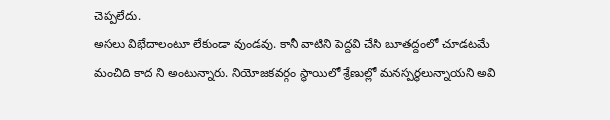చెప్పలేదు.
అసలు విభేదాలంటూ లేకుండా వుండవు. కానీ వాటిని పెద్దవి చేసి బూతద్దంలో చూడటమే మంచిది కాద ని అంటున్నారు. నియోజకవర్గం స్థాయిలో శ్రేణుల్లో మనస్పర్థలున్నాయని అవి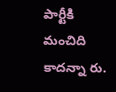పార్టీకి మంచిది కాదన్నా రు.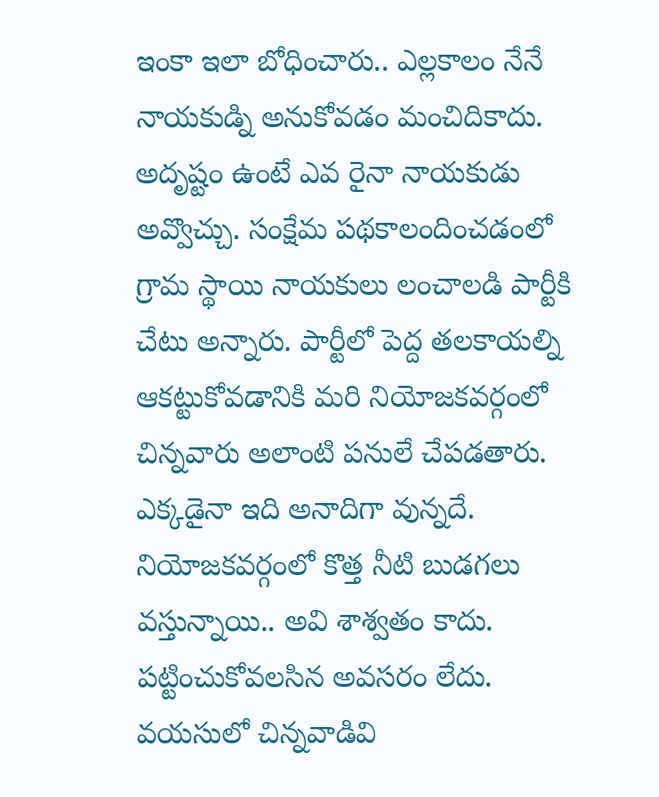ఇంకా ఇలా బోధించారు.. ఎల్లకాలం నేనే నాయకుడ్ని అనుకోవడం మంచిదికాదు. అదృష్టం ఉంటే ఎవ రైనా నాయకుడు అవ్వొచ్చు. సంక్షేమ పథకాలందించడంలో గ్రామ స్థాయి నాయకులు లంచాలడి పార్టీకి చేటు అన్నారు. పార్టీలో పెద్ద తలకాయల్ని ఆకట్టుకోవడానికి మరి నియోజకవర్గంలో చిన్నవారు అలాంటి పనులే చేపడతారు. ఎక్కడైనా ఇది అనాదిగా వున్నదే.
నియోజకవర్గంలో కొత్త నీటి బుడగలు వస్తున్నాయి.. అవి శాశ్వతం కాదు. పట్టించుకోవలసిన అవసరం లేదు. వయసులో చిన్నవాడివి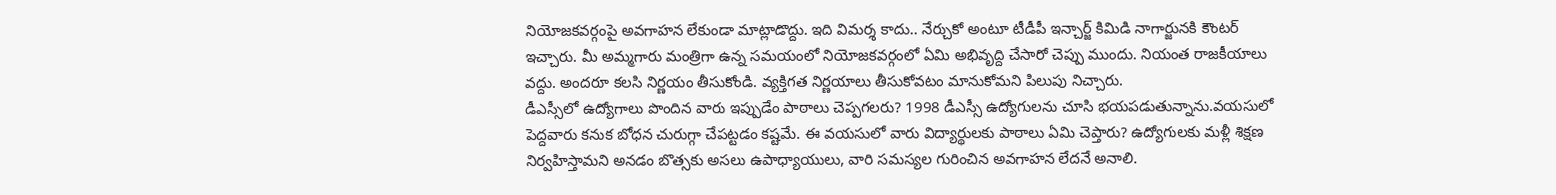నియోజకవర్గంపై అవగాహన లేకుండా మాట్లాడొద్దు. ఇది విమర్శ కాదు.. నేర్చుకో అంటూ టీడీపీ ఇన్చార్జ్ కిమిడి నాగార్జునకి కౌంటర్ ఇచ్చారు. మీ అమ్మగారు మంత్రిగా ఉన్న సమయంలో నియోజకవర్గంలో ఏమి అభివృద్ది చేసారో చెప్పు ముందు. నియంత రాజకీయాలు వద్దు. అందరూ కలసి నిర్ణయం తీసుకోండి. వ్యక్తిగత నిర్ణయాలు తీసుకోవటం మానుకోమని పిలుపు నిచ్చారు.
డీఎస్సీలో ఉద్యోగాలు పొందిన వారు ఇప్పుడేం పాఠాలు చెప్పగలరు? 1998 డీఎస్సీ ఉద్యోగులను చూసి భయపడుతున్నాను.వయసులో పెద్దవారు కనుక బోధన చురుగ్గా చేపట్టడం కష్టమే. ఈ వయసులో వారు విద్యార్థులకు పాఠాలు ఏమి చెప్తారు? ఉద్యోగులకు మళ్లీ శిక్షణ నిర్వహిస్తామని అనడం బొత్సకు అసలు ఉపాధ్యాయులు, వారి సమస్యల గురించిన అవగాహన లేదనే అనాలి.